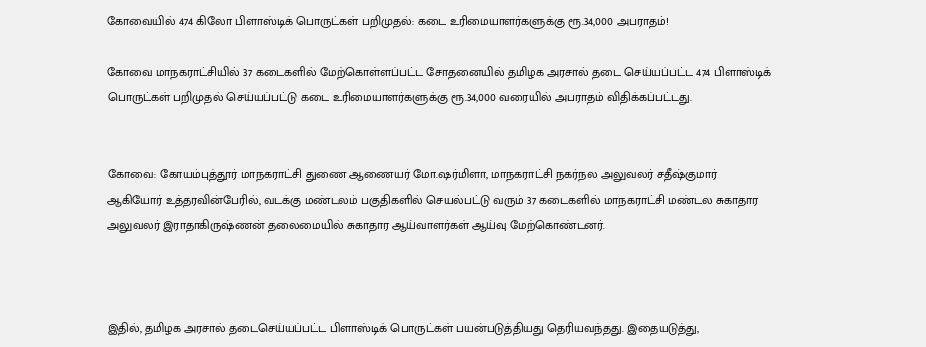கோவையில் 474 கிலோ பிளாஸ்டிக் பொருட்கள் பறிமுதல்: கடை உரிமையாளர்களுக்கு ரூ.34,000 அபராதம்!

கோவை மாநகராட்சியில் 37 கடைகளில் மேற்கொள்ளப்பட்ட சோதனையில் தமிழக அரசால் தடை செய்யப்பட்ட 474 பிளாஸ்டிக் பொருட்கள் பறிமுதல் செய்யப்பட்டு கடை உரிமையாளர்களுக்கு ரூ.34,000 வரையில் அபராதம் விதிக்கப்பட்டது.


கோவை: கோயம்புத்தூர்‌ மாநகராட்சி துணை ஆணையர்‌ மோ.ஷர்மிளா, மாநகராட்சி நகர்நல அலுவலர்‌ சதீஷ்குமார்‌ ஆகியோர்‌ உத்தரவின்பேரில்‌, வடக்கு மண்டலம்‌ பகுதிகளில்‌ செயல்பட்டு வரும்‌ 37 கடைகளில்‌ மாநகராட்சி மண்டல சுகாதார அலுவலர்‌ இராதாகிருஷ்ணன்‌ தலைமையில்‌ சுகாதார ஆய்வாளர்கள்‌ ஆய்வு மேற்கொண்டனர்.



இதில், தமிழக அரசால்‌ தடைசெய்யப்பட்ட பிளாஸ்டிக்‌ பொருட்கள் பயன்படுத்தியது தெரியவந்தது. இதையடுத்து,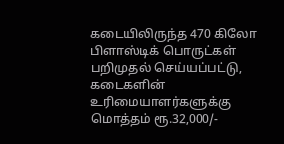கடையிலிருந்த‌ 470 கிலோ பிளாஸ்டிக்‌ பொருட்கள்‌ பறிமுதல்‌ செய்யப்பட்டு, கடைகளின்‌ உரிமையாளர்களுக்கு மொத்தம்‌ ரூ.32,000/-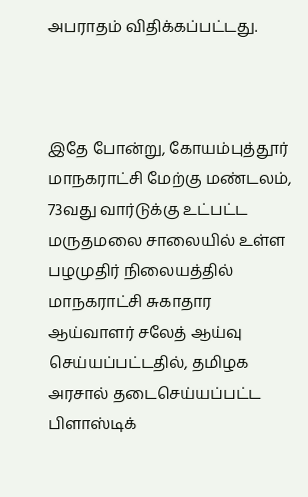அபராதம்‌ விதிக்கப்பட்டது.



இதே போன்று, கோயம்புத்தூர்‌ மாநகராட்சி மேற்கு மண்டலம்‌, 73வது வார்டுக்கு உட்பட்ட மருதமலை சாலையில்‌ உள்ள பழமுதிர் நிலையத்தில்‌ மாநகராட்சி சுகாதார ஆய்வாளர்‌ சலேத்‌ ஆய்வு செய்யப்பட்டதில்‌, தமிழக அரசால்‌ தடைசெய்யப்பட்ட பிளாஸ்டிக்‌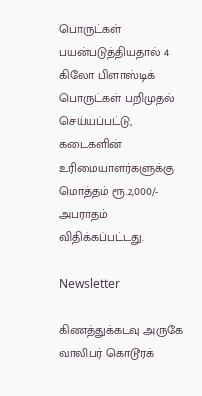பொருட்கள் பயன்படுத்தியதால்‌ 4 கிலோ பிளாஸ்டிக்‌ பொருட்கள்‌ பறிமுதல்‌ செய்யப்பட்டு, கடைகளின்‌ உரிமையாளர்களுக்கு மொத்தம்‌ ரூ.2,000/- அபராதம்‌ விதிக்கப்பட்டது.

Newsletter

கிணத்துக்கடவு அருகே வாலிபர் கொடூரக்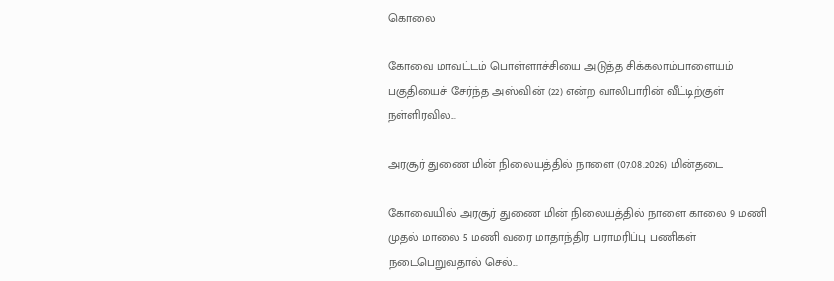கொலை

கோவை மாவட்டம் பொள்ளாச்சியை அடுத்த சிக்கலாம்பாளையம் பகுதியைச் சேர்ந்த அஸ்வின் (22) என்ற வாலிபாரின் வீட்டிற்குள் நள்ளிரவில...

அரசூர் துணை மின் நிலையத்தில் நாளை (07.08.2026) மின்தடை

கோவையில் அரசூர் துணை மின் நிலையத்தில் நாளை காலை 9 மணி முதல் மாலை 5 மணி வரை மாதாந்திர பராமரிப்பு பணிகள் நடைபெறுவதால் செல்...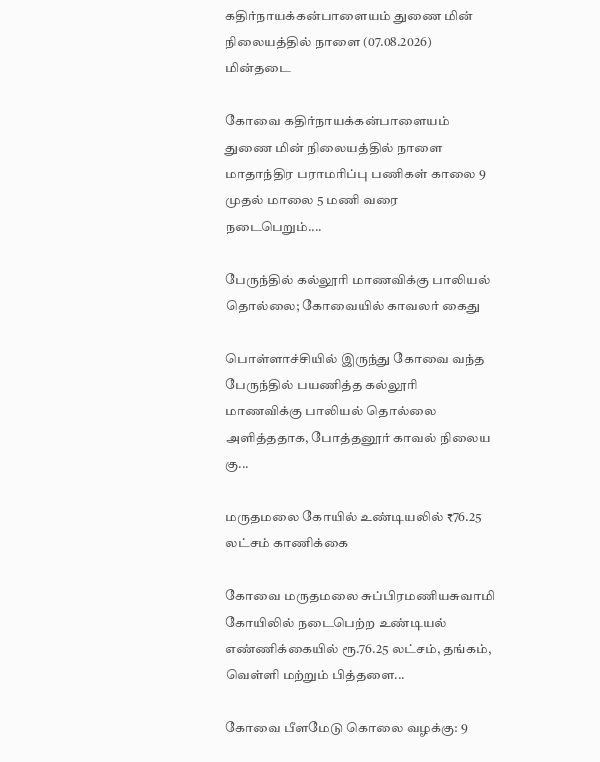கதிர்நாயக்கன்பாளையம் துணை மின் நிலையத்தில் நாளை (07.08.2026) மின்தடை

கோவை கதிர்நாயக்கன்பாளையம் துணை மின் நிலையத்தில் நாளை மாதாந்திர பராமரிப்பு பணிகள் காலை 9 முதல் மாலை 5 மணி வரை நடைபெறும்....

பேருந்தில் கல்லூரி மாணவிக்கு பாலியல் தொல்லை; கோவையில் காவலர் கைது

பொள்ளாச்சியில் இருந்து கோவை வந்த பேருந்தில் பயணித்த கல்லூரி மாணவிக்கு பாலியல் தொல்லை அளித்ததாக, போத்தனூர் காவல் நிலைய கு...

மருதமலை கோயில் உண்டியலில் ₹76.25 லட்சம் காணிக்கை

கோவை மருதமலை சுப்பிரமணியசுவாமி கோயிலில் நடைபெற்ற உண்டியல் எண்ணிக்கையில் ரூ.76.25 லட்சம், தங்கம், வெள்ளி மற்றும் பித்தளை...

கோவை பீளமேடு கொலை வழக்கு: 9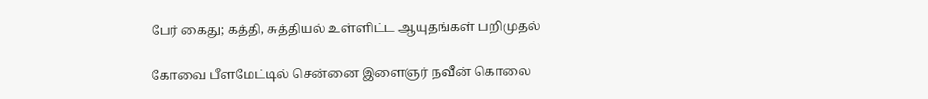பேர் கைது; கத்தி, சுத்தியல் உள்ளிட்ட ஆயுதங்கள் பறிமுதல்

கோவை பீளமேட்டில் சென்னை இளைஞர் நவீன் கொலை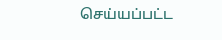செய்யப்பட்ட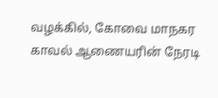வழக்கில், கோவை மாநகர காவல் ஆணையரின் நேரடி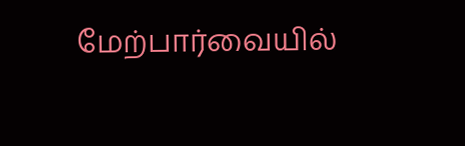மேற்பார்வையில்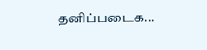தனிப்படைக...